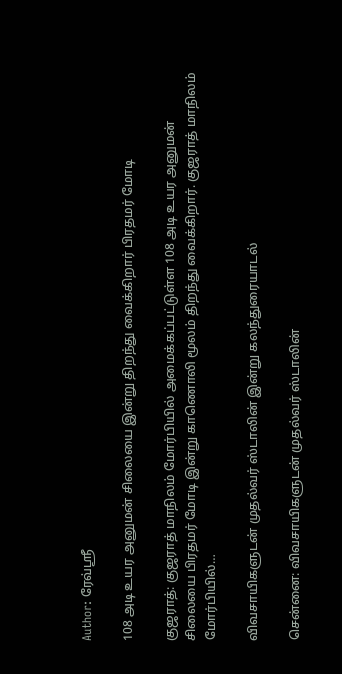Author: ரேவ்ஸ்ரீ

108 அடி உயர அனுமன் சிலையை இன்று திறந்து வைக்கிறார் பிரதமர் மோடி

குஜராத்: குஜராத் மாநிலம் மோர்பியில் அமைக்கப்பட்டுள்ள 108 அடி உயர அனுமன் சிலையை பிரதமர் மோடி இன்று காணொலி மூலம் திறந்து வைக்கிறார். குஜராத் மாநிலம் மோர்பியில்…

விவசாயிகளுடன் முதல்வர் ஸ்டாலின் இன்று கலந்துரையாடல்

சென்னை: விவசாயிகளுடன் முதல்வர் ஸ்டாலின்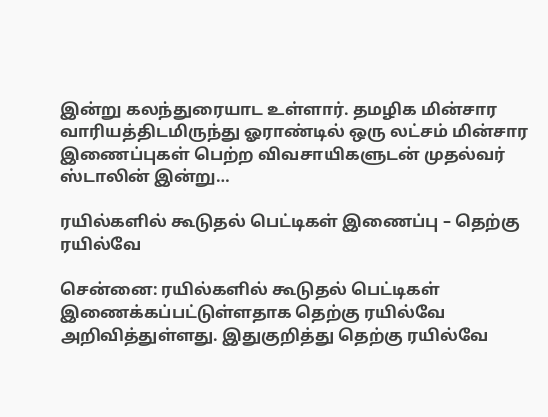இன்று கலந்துரையாட உள்ளார். தமழிக மின்சார வாரியத்திடமிருந்து ஓராண்டில் ஒரு லட்சம் மின்சார இணைப்புகள் பெற்ற விவசாயிகளுடன் முதல்வர் ஸ்டாலின் இன்று…

ரயில்களில் கூடுதல் பெட்டிகள் இணைப்பு – தெற்கு ரயில்வே

சென்னை: ரயில்களில் கூடுதல் பெட்டிகள் இணைக்கப்பட்டுள்ளதாக தெற்கு ரயில்வே அறிவித்துள்ளது. இதுகுறித்து தெற்கு ரயில்வே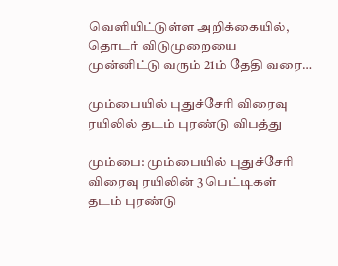வெளியிட்டுள்ள அறிக்கையில், தொடர் விடுமுறையை முன்னிட்டு வரும் 21ம் தேதி வரை…

மும்பையில் புதுச்சேரி விரைவு ரயிலில் தடம் புரண்டு விபத்து

மும்பை: மும்பையில் புதுச்சேரி விரைவு ரயிலின் 3 பெட்டிகள் தடம் புரண்டு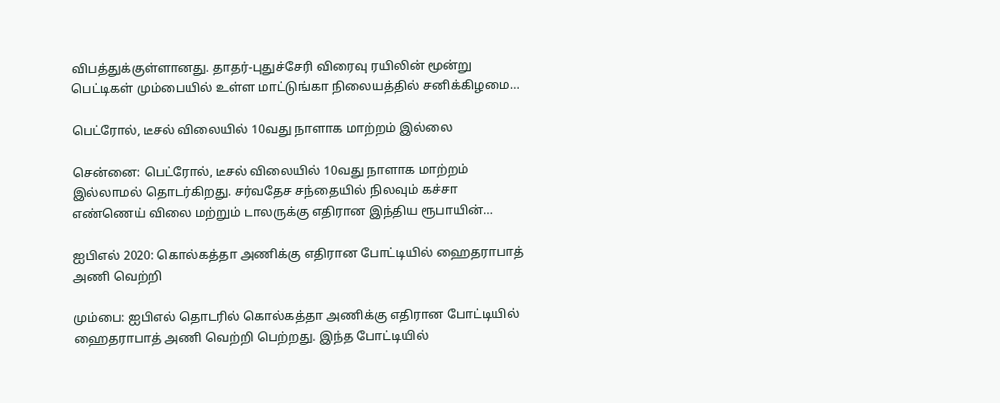விபத்துக்குள்ளானது. தாதர்-புதுச்சேரி விரைவு ரயிலின் மூன்று பெட்டிகள் மும்பையில் உள்ள மாட்டுங்கா நிலையத்தில் சனிக்கிழமை…

பெட்ரோல், டீசல் விலையில் 10வது நாளாக மாற்றம் இல்லை

சென்னை: பெட்ரோல், டீசல் விலையில் 10வது நாளாக மாற்றம் இல்லாமல் தொடர்கிறது. சர்வதேச சந்தையில் நிலவும் கச்சா எண்ணெய் விலை மற்றும் டாலருக்கு எதிரான இந்திய ரூபாயின்…

ஐபிஎல் 2020: கொல்கத்தா அணிக்கு எதிரான போட்டியில் ஹைதராபாத் அணி வெற்றி

மும்பை: ஐபிஎல் தொடரில் கொல்கத்தா அணிக்கு எதிரான போட்டியில் ஹைதராபாத் அணி வெற்றி பெற்றது. இந்த போட்டியில்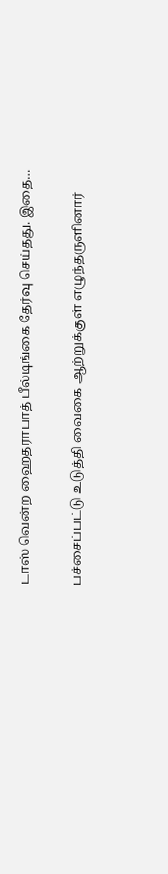டாஸ் வென்ற ஹைதராபாத் பீல்டிங்கை தேர்வு செய்தது. இதை…

பச்சைப்பட்டு உடுத்தி வைகை ஆற்றுக்குள் எழுந்தருளினார்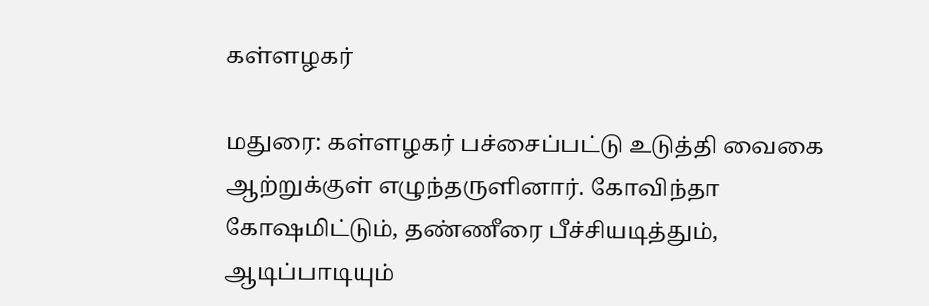கள்ளழகர்

மதுரை: கள்ளழகர் பச்சைப்பட்டு உடுத்தி வைகை ஆற்றுக்குள் எழுந்தருளினார். கோவிந்தா கோஷமிட்டும், தண்ணீரை பீச்சியடித்தும், ஆடிப்பாடியும்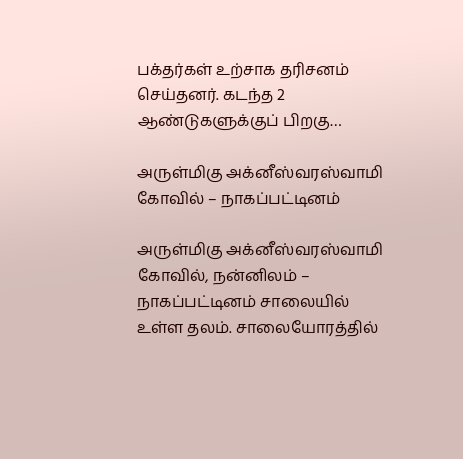பக்தர்கள் உற்சாக தரிசனம் செய்தனர். கடந்த 2 ஆண்டுகளுக்குப் பிறகு…

அருள்மிகு அக்னீஸ்வரஸ்வாமி கோவில் – நாகப்பட்டினம்

அருள்மிகு அக்னீஸ்வரஸ்வாமி கோவில், நன்னிலம் – நாகப்பட்டினம் சாலையில் உள்ள தலம். சாலையோரத்தில்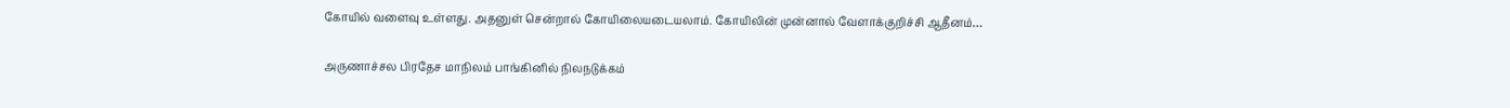கோயில் வளைவு உள்ளது. அதனுள் சென்றால் கோயிலையடையலாம். கோயிலின் முன்னால் வேளாக்குறிச்சி ஆதீனம்…

அருணாச்சல பிரதேச மாநிலம் பாங்கினில் நிலநடுக்கம்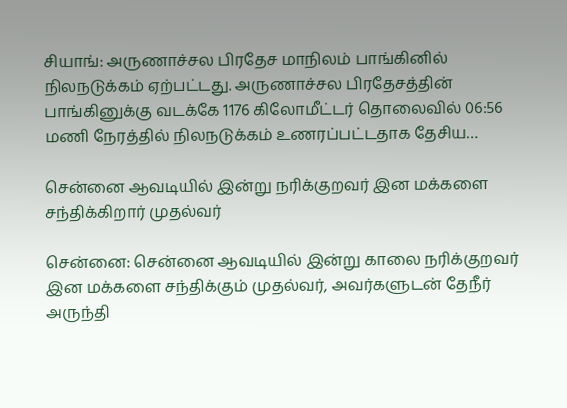சியாங்: அருணாச்சல பிரதேச மாநிலம் பாங்கினில் நிலநடுக்கம் ஏற்பட்டது. அருணாச்சல பிரதேசத்தின் பாங்கினுக்கு வடக்கே 1176 கிலோமீட்டர் தொலைவில் 06:56 மணி நேரத்தில் நிலநடுக்கம் உணரப்பட்டதாக தேசிய…

சென்னை ஆவடியில் இன்று நரிக்குறவர் இன மக்களை சந்திக்கிறார் முதல்வர்

சென்னை: சென்னை ஆவடியில் இன்று காலை நரிக்குறவர் இன மக்களை சந்திக்கும் முதல்வர், அவர்களுடன் தேநீர் அருந்தி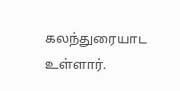கலந்துரையாட உள்ளார்.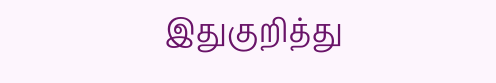இதுகுறித்து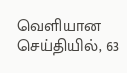வெளியான செய்தியில், 63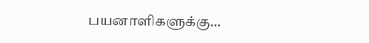பயனாளிகளுக்கு…